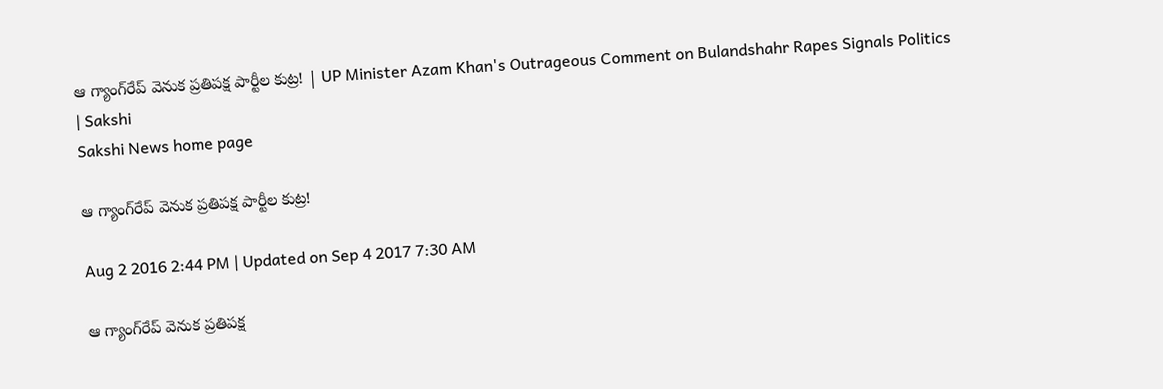ఆ గ్యాంగ్‌రేప్‌ వెనుక ప్రతిపక్ష పార్టీల కుట్ర! | UP Minister Azam Khan's Outrageous Comment on Bulandshahr Rapes Signals Politics | Sakshi
Sakshi News home page

ఆ గ్యాంగ్‌రేప్‌ వెనుక ప్రతిపక్ష పార్టీల కుట్ర!

Aug 2 2016 2:44 PM | Updated on Sep 4 2017 7:30 AM

ఆ గ్యాంగ్‌రేప్‌ వెనుక ప్రతిపక్ష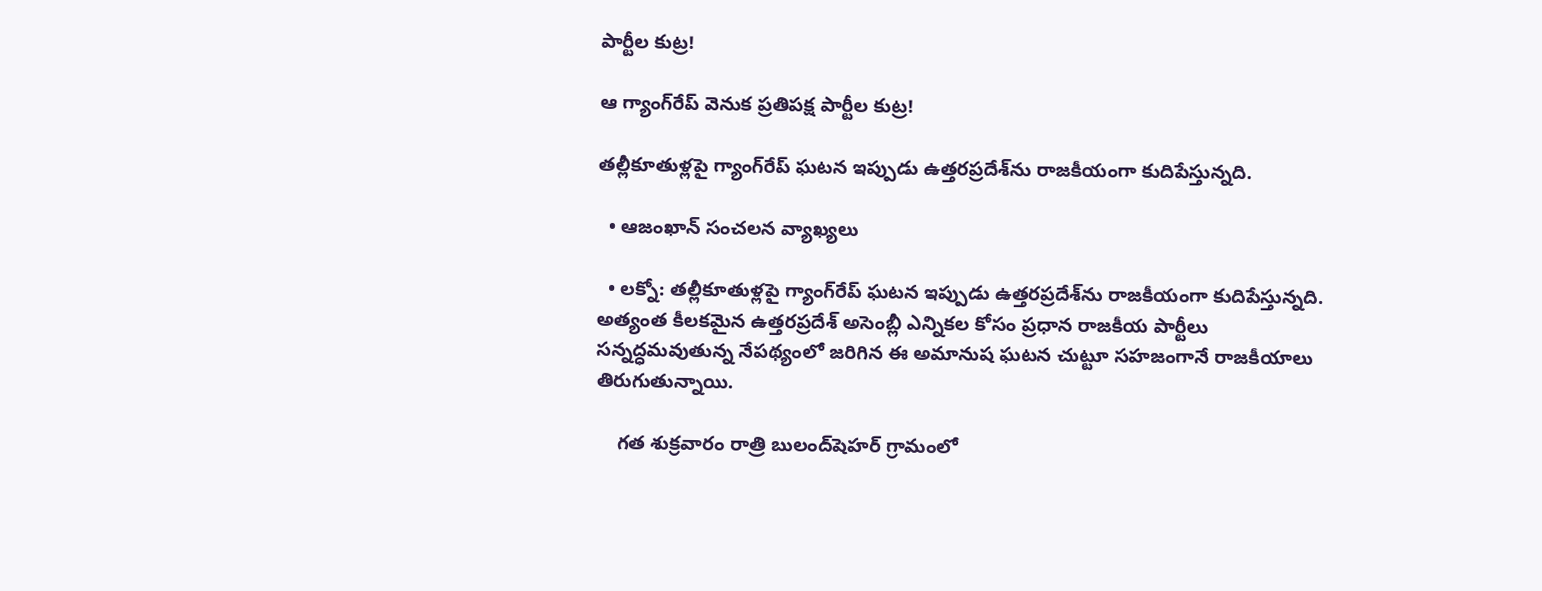పార్టీల కుట్ర!

ఆ గ్యాంగ్‌రేప్‌ వెనుక ప్రతిపక్ష పార్టీల కుట్ర!

తల్లీకూతుళ్లపై గ్యాంగ్‌రేప్‌ ఘటన ఇప్పుడు ఉత్తరప్రదేశ్‌ను రాజకీయంగా కుదిపేస్తున్నది.

  • ఆజంఖాన్‌ సంచలన వ్యాఖ్యలు

  • లక్నో: తల్లీకూతుళ్లపై గ్యాంగ్‌రేప్‌ ఘటన ఇప్పుడు ఉత్తరప్రదేశ్‌ను రాజకీయంగా కుదిపేస్తున్నది. అత్యంత కీలకమైన ఉత్తరప్రదేశ్ అసెంబ్లీ ఎన్నికల కోసం ప్రధాన రాజకీయ పార్టీలు సన్నద్ధమవుతున్న నేపథ్యంలో జరిగిన ఈ అమానుష ఘటన చుట్టూ సహజంగానే రాజకీయాలు తిరుగుతున్నాయి.

    గత శుక్రవారం రాత్రి బులంద్‌షెహర్‌ గ్రామంలో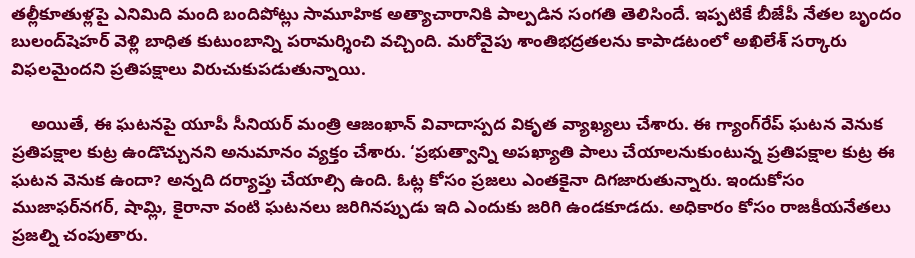తల్లీకూతుళ్లపై ఎనిమిది మంది బందిపోట్లు సామూహిక అత్యాచారానికి పాల్పడిన సంగతి తెలిసిందే. ఇప్పటికే బీజేపీ నేతల బృందం బులంద్‌షెహర్‌ వెళ్లి బాధిత కుటుంబాన్ని పరామర్శించి వచ్చింది. మరోవైపు శాంతిభద్రతలను కాపాడటంలో అఖిలేశ్‌ సర్కారు విఫలమైందని ప్రతిపక్షాలు విరుచుకుపడుతున్నాయి.

    అయితే, ఈ ఘటనపై యూపీ సీనియర్‌ మంత్రి ఆజంఖాన్‌ వివాదాస్పద వికృత వ్యాఖ్యలు చేశారు. ఈ గ్యాంగ్‌రేప్‌ ఘటన వెనుక ప్రతిపక్షాల కుట్ర ఉండొచ్చునని అనుమానం వ్యక్తం చేశారు. ‘ప్రభుత్వాన్ని అపఖ్యాతి పాలు చేయాలనుకుంటున్న ప్రతిపక్షాల కుట్ర ఈ ఘటన వెనుక ఉందా? అన్నది దర్యాప్తు చేయాల్సి ఉంది. ఓట్ల కోసం ప్రజలు ఎంతకైనా దిగజారుతున్నారు. ఇందుకోసం ముజాఫర్‌నగర్‌, షామ్లి, కైరానా వంటి ఘటనలు జరిగినప్పుడు ఇది ఎందుకు జరిగి ఉండకూడదు. అధికారం కోసం రాజకీయనేతలు ప్రజల్ని చంపుతారు.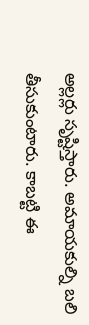అల్లర్లు సృష్టిస్తారు. అమాయకుల్ని బలి తీసుకుంటారు. కాబట్టి ఈ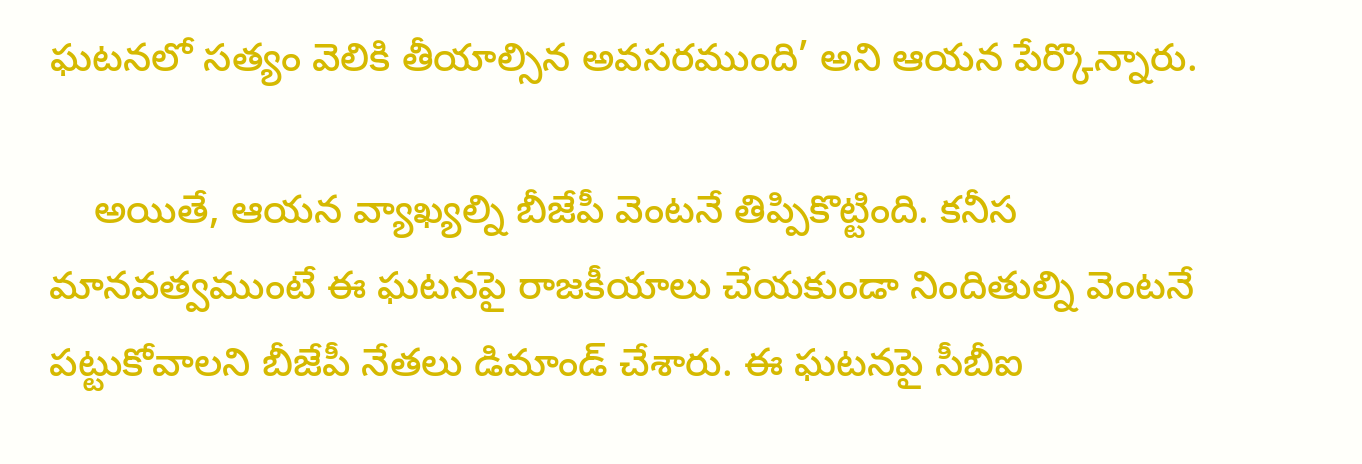ఘటనలో సత్యం వెలికి తీయాల్సిన అవసరముంది’ అని ఆయన పేర్కొన్నారు.

    అయితే, ఆయన వ్యాఖ్యల్ని బీజేపీ వెంటనే తిప్పికొట్టింది. కనీస మానవత్వముంటే ఈ ఘటనపై రాజకీయాలు చేయకుండా నిందితుల్ని వెంటనే పట్టుకోవాలని బీజేపీ నేతలు డిమాండ్‌ చేశారు. ఈ ఘటనపై సీబీఐ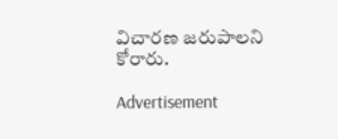విచారణ జరుపాలని కోరారు.

Advertisement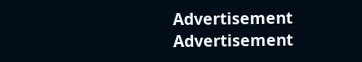Advertisement
Advertisement